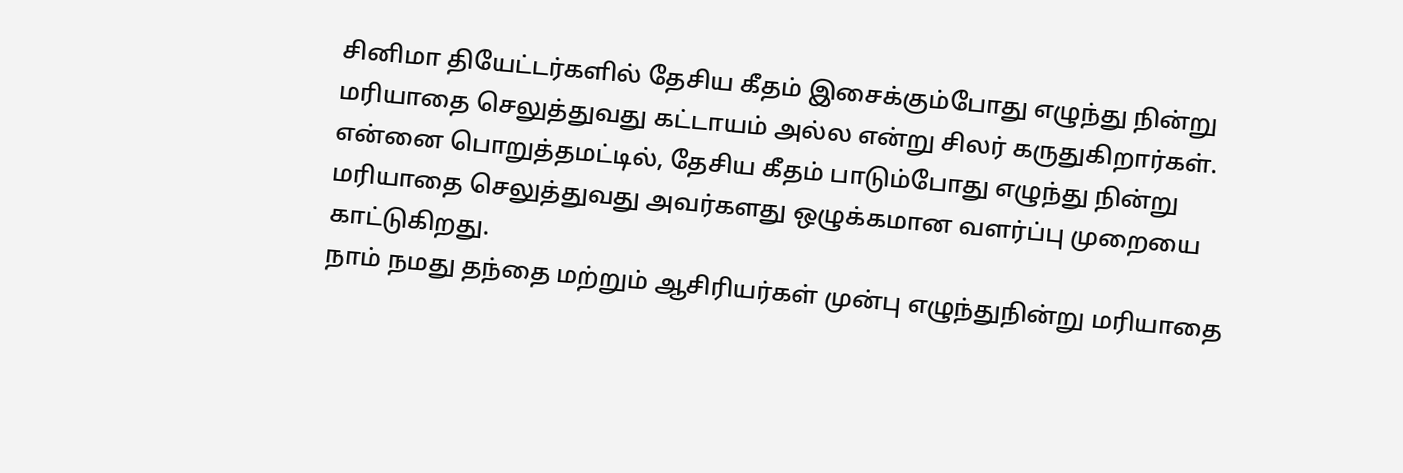சினிமா தியேட்டர்களில் தேசிய கீதம் இசைக்கும்போது எழுந்து நின்று மரியாதை செலுத்துவது கட்டாயம் அல்ல என்று சிலர் கருதுகிறார்கள். என்னை பொறுத்தமட்டில், தேசிய கீதம் பாடும்போது எழுந்து நின்று மரியாதை செலுத்துவது அவர்களது ஒழுக்கமான வளர்ப்பு முறையை காட்டுகிறது.
நாம் நமது தந்தை மற்றும் ஆசிரியர்கள் முன்பு எழுந்துநின்று மரியாதை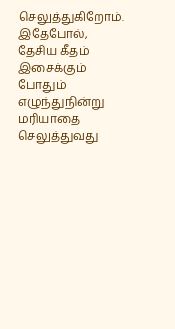செலுத்துகிறோம். இதேபோல், தேசிய கீதம் இசைக்கும் போதும் எழுந்துநின்று மரியாதை செலுத்துவது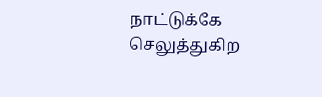நாட்டுக்கே செலுத்துகிற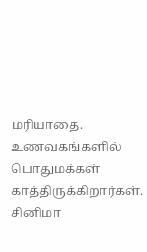மரியாதை. உணவகங்களில் பொதுமக்கள் காத்திருக்கிறார்கள்.
சினிமா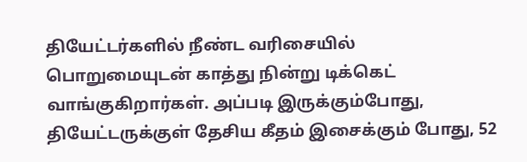தியேட்டர்களில் நீண்ட வரிசையில் பொறுமையுடன் காத்து நின்று டிக்கெட் வாங்குகிறார்கள். அப்படி இருக்கும்போது, தியேட்டருக்குள் தேசிய கீதம் இசைக்கும் போது, 52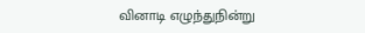வினாடி எழுந்துநின்று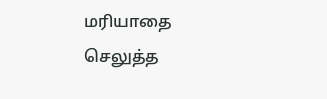மரியாதை செலுத்த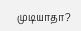முடியாதா?